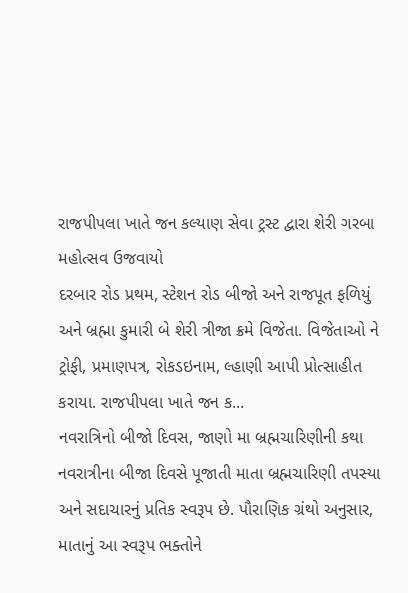રાજપીપલા ખાતે જન કલ્યાણ સેવા ટ્રસ્ટ દ્વારા શેરી ગરબા મહોત્સવ ઉજવાયો
દરબાર રોડ પ્રથમ, સ્ટેશન રોડ બીજો અને રાજપૂત ફળિયું અને બ્રહ્મા કુમારી બે શેરી ત્રીજા ક્રમે વિજેતા. વિજેતાઓ ને ટ્રોફી, પ્રમાણપત્ર, રોકડઇનામ, લ્હાણી આપી પ્રોત્સાહીત કરાયા. રાજપીપલા ખાતે જન ક...
નવરાત્રિનો બીજો દિવસ, જાણો મા બ્રહ્મચારિણીની કથા
નવરાત્રીના બીજા દિવસે પૂજાતી માતા બ્રહ્મચારિણી તપસ્યા અને સદાચારનું પ્રતિક સ્વરૂપ છે. પૌરાણિક ગ્રંથો અનુસાર, માતાનું આ સ્વરૂપ ભક્તોને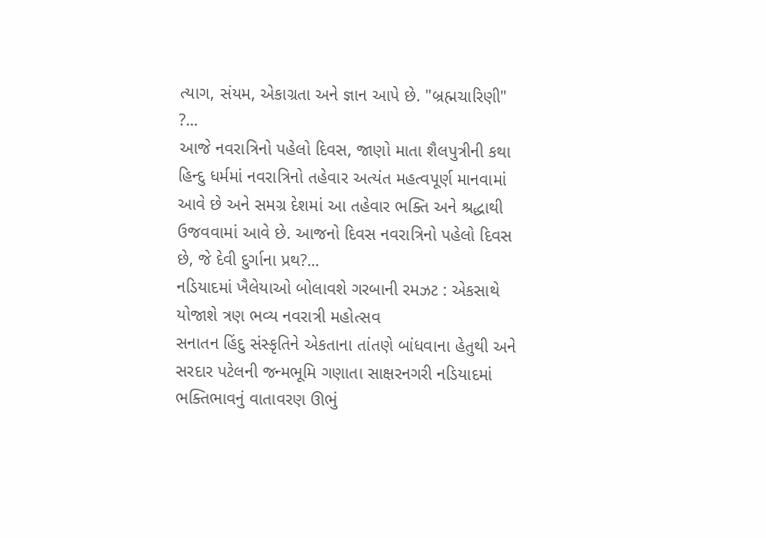ત્યાગ, સંયમ, એકાગ્રતા અને જ્ઞાન આપે છે. "બ્રહ્મચારિણી" ?...
આજે નવરાત્રિનો પહેલો દિવસ, જાણો માતા શૈલપુત્રીની કથા
હિન્દુ ધર્મમાં નવરાત્રિનો તહેવાર અત્યંત મહત્વપૂર્ણ માનવામાં આવે છે અને સમગ્ર દેશમાં આ તહેવાર ભક્તિ અને શ્રદ્ધાથી ઉજવવામાં આવે છે. આજનો દિવસ નવરાત્રિનો પહેલો દિવસ છે, જે દેવી દુર્ગાના પ્રથ?...
નડિયાદમાં ખૈલેયાઓ બોલાવશે ગરબાની રમઝટ : એકસાથે યોજાશે ત્રણ ભવ્ય નવરાત્રી મહોત્સવ
સનાતન હિંદુ સંસ્કૃતિને એકતાના તાંતણે બાંધવાના હેતુથી અને સરદાર પટેલની જન્મભૂમિ ગણાતા સાક્ષરનગરી નડિયાદમાં ભક્તિભાવનું વાતાવરણ ઊભું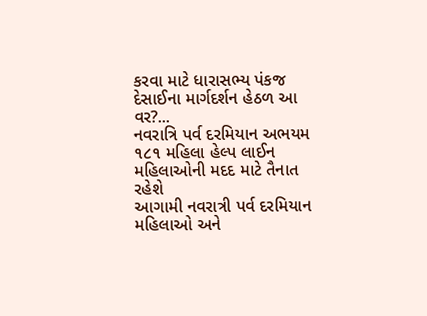કરવા માટે ધારાસભ્ય પંકજ દેસાઈના માર્ગદર્શન હેઠળ આ વર?...
નવરાત્રિ પર્વ દરમિયાન અભયમ ૧૮૧ મહિલા હેલ્પ લાઈન મહિલાઓની મદદ માટે તૈનાત રહેશે
આગામી નવરાત્રી પર્વ દરમિયાન મહિલાઓ અને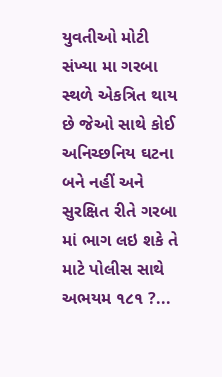યુવતીઓ મોટી સંખ્યા મા ગરબા સ્થળે એકત્રિત થાય છે જેઓ સાથે કોઈ અનિચ્છનિય ઘટના બને નહીં અને સુરક્ષિત રીતે ગરબા માં ભાગ લઇ શકે તે માટે પોલીસ સાથે અભયમ ૧૮૧ ?...